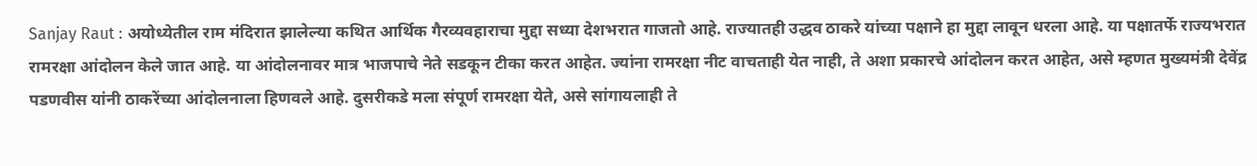Sanjay Raut : अयोध्येतील राम मंदिरात झालेल्या कथित आर्थिक गैरव्यवहाराचा मुद्दा सध्या देशभरात गाजतो आहे. राज्यातही उद्धव ठाकरे यांच्या पक्षाने हा मुद्दा लावून धरला आहे. या पक्षातर्फे राज्यभरात रामरक्षा आंदोलन केले जात आहे. या आंदोलनावर मात्र भाजपाचे नेते सडकून टीका करत आहेत. ज्यांना रामरक्षा नीट वाचताही येत नाही, ते अशा प्रकारचे आंदोलन करत आहेत, असे म्हणत मुख्यमंत्री देवेंद्र पडणवीस यांनी ठाकरेंच्या आंदोलनाला हिणवले आहे. दुसरीकडे मला संपूर्ण रामरक्षा येते, असे सांगायलाही ते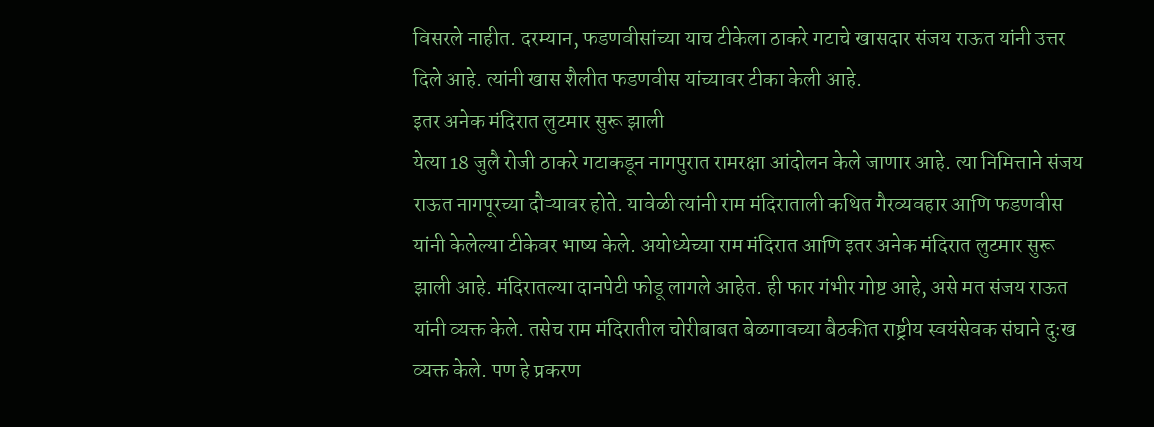विसरले नाहीत. दरम्यान, फडणवीसांच्या याच टीकेला ठाकरे गटाचे खासदार संजय राऊत यांनी उत्तर दिले आहे. त्यांनी खास शैलीत फडणवीस यांच्यावर टीका केली आहे.
इतर अनेक मंदिरात लुटमार सुरू झाली
येत्या 18 जुलै रोजी ठाकरे गटाकडून नागपुरात रामरक्षा आंदोलन केले जाणार आहे. त्या निमित्ताने संजय राऊत नागपूरच्या दौऱ्यावर होते. यावेळी त्यांनी राम मंदिराताली कथित गैरव्यवहार आणि फडणवीस यांनी केलेल्या टीकेवर भाष्य केले. अयोध्येच्या राम मंदिरात आणि इतर अनेक मंदिरात लुटमार सुरू झाली आहे. मंदिरातल्या दानपेटी फोडू लागले आहेत. ही फार गंभीर गोष्ट आहे, असे मत संजय राऊत यांनी व्यक्त केले. तसेच राम मंदिरातील चोरीबाबत बेळगावच्या बैठकीत राष्ट्रीय स्वयंसेवक संघाने दुःख व्यक्त केले. पण हे प्रकरण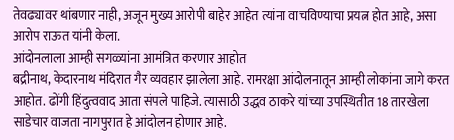तेवढ्यावर थांबणार नाही, अजून मुख्य आरोपी बाहेर आहेत त्यांना वाचविण्याचा प्रयत्न होत आहे, असा आरोप राऊत यांनी केला.
आंदोनलाला आम्ही सगळ्यांना आमंत्रित करणार आहोत
बद्रीनाथ, केदारनाथ मंदिरात गैर व्यवहार झालेला आहे. रामरक्षा आंदोलनातून आम्ही लोकांना जागे करत आहोत. ढोंगी हिंदुत्ववाद आता संपले पाहिजे. त्यासाठी उद्धव ठाकरे यांच्या उपस्थितीत 18 तारखेला साडेचार वाजता नागपुरात हे आंदोलन होणार आहे.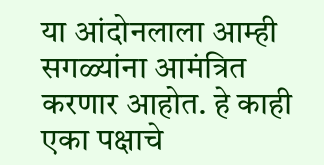या आंदोनलाला आम्ही सगळ्यांना आमंत्रित करणार आहोत. हे काही एका पक्षाचे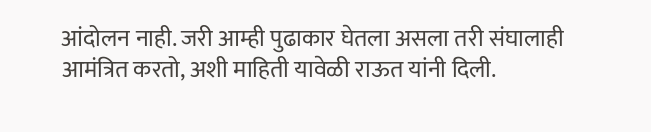आंदोलन नाही. जरी आम्ही पुढाकार घेतला असला तरी संघालाही आमंत्रित करतो, अशी माहिती यावेळी राऊत यांनी दिली.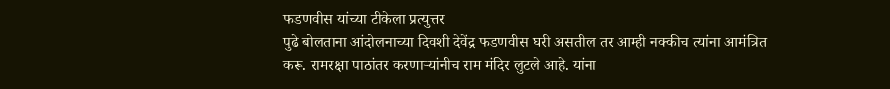फडणवीस यांच्या टीकेला प्रत्युत्तर
पुढे बोलताना आंदोलनाच्या दिवशी देवेंद्र फडणवीस घरी असतील तर आम्ही नक्कीच त्यांना आमंत्रित करू. रामरक्षा पाठांतर करणाऱ्यांनीच राम मंदिर लुटले आहे. यांना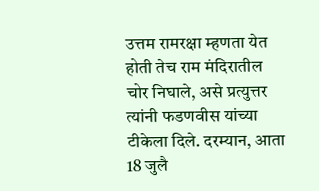उत्तम रामरक्षा म्हणता येत होती तेच राम मंदिरातील चोर निघाले, असे प्रत्युत्तर त्यांनी फडणवीस यांच्या टीकेला दिले. दरम्यान, आता 18 जुलै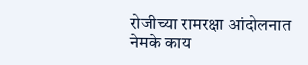रोजीच्या रामरक्षा आंदोलनात नेमके काय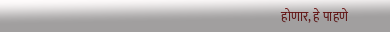होणार, हे पाहणे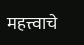महत्त्वाचे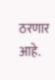ठरणार आहे.